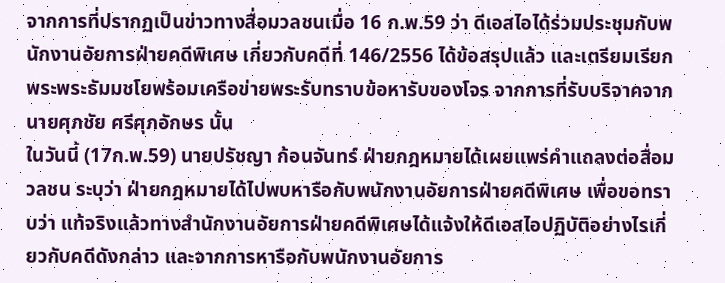จากการที่ปรากฏเป็นข่าวทางสื่อมวลชนเมื่อ 16 ก.พ.59 ว่า ดีเอสไอได้ร่วมประชุมกับพนักงานอัยการฝ่ายคดีพิเศษ เกี่ยวกับคดีที่ 146/2556 ได้ข้อสรุปแล้ว และเตรียมเรียกพระพระธัมมชโยพร้อมเครือข่ายพระรับทราบข้อหารับของโจร จากการที่รับบริจาคจากนายศุภชัย ศรีศุภอักษร นั้น
ในวันนี้ (17ก.พ.59) นายปรัชญา ก้อนจันทร์ ฝ่ายกฎหมายได้เผยแพร่คำแถลงต่อสื่อมวลชน ระบุว่า ฝ่ายกฎหมายได้ไปพบหารือกับพนักงานอัยการฝ่ายคดีพิเศษ เพื่อขอทราบว่า แท้จริงแล้วทางสำนักงานอัยการฝ่ายคดีพิเศษได้แจ้งให้ดีเอสไอปฏิบัติอย่างไรเกี่ยวกับคดีดังกล่าว และจากการหารือกับพนักงานอัยการ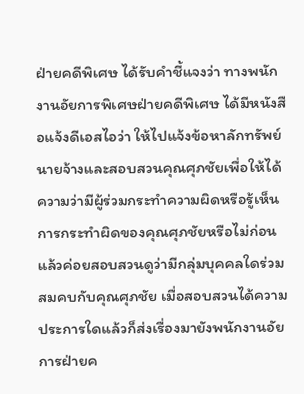ฝ่ายคดีพิเศษ ได้รับคำชี้แจงว่า ทางพนักงานอัยการพิเศษฝ่ายคดีพิเศษ ได้มีหนังสือแจ้งดีเอสไอว่า ให้ไปแจ้งข้อหาลักทรัพย์นายจ้างและสอบสวนคุณศุภชัยเพื่อให้ได้ความว่ามีผู้ร่วมกระทำความผิดหรือรู้เห็นการกระทำผิดของคุณศุภชัยหรือไม่ก่อน แล้วค่อยสอบสวนดูว่ามีกลุ่มบุคคลใดร่วมสมคบกับคุณศุภชัย เมื่อสอบสวนได้ความประการใดแล้วก็ส่งเรื่องมายังพนักงานอัยการฝ่ายค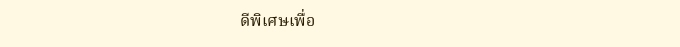ดีพิเศษเพื่อ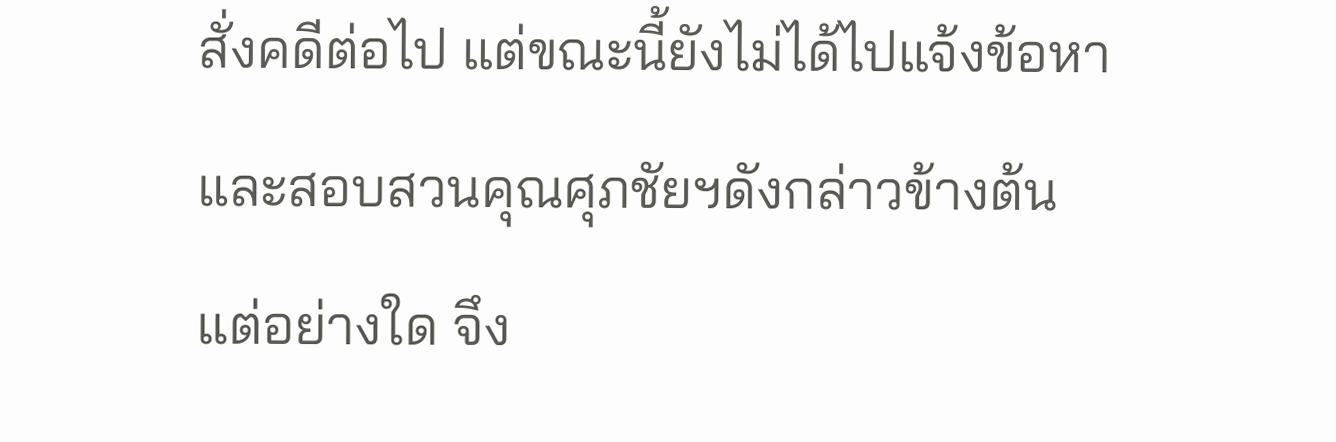สั่งคดีต่อไป แต่ขณะนี้ยังไม่ได้ไปแจ้งข้อหาและสอบสวนคุณศุภชัยฯดังกล่าวข้างต้นแต่อย่างใด จึง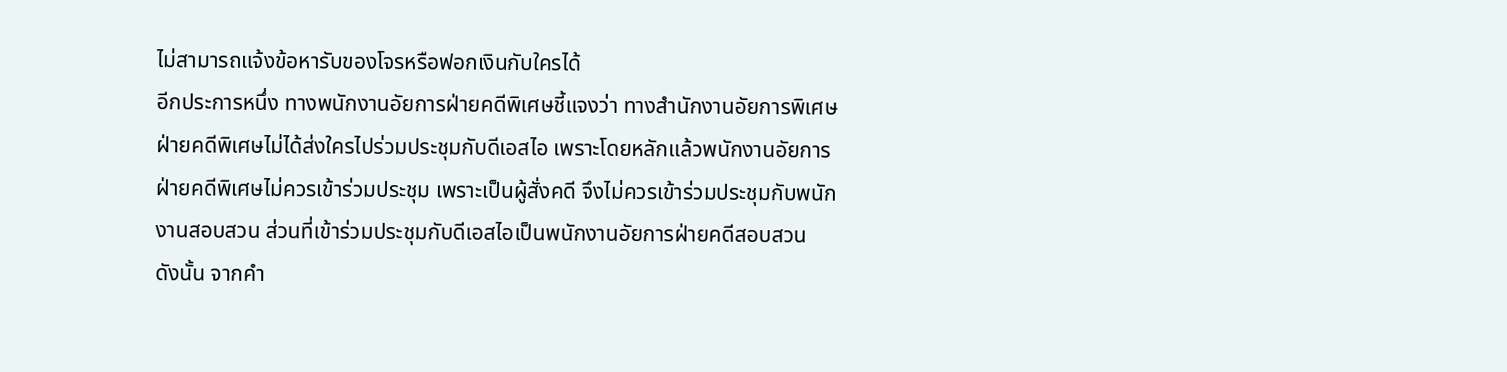ไม่สามารถแจ้งข้อหารับของโจรหรือฟอกเงินกับใครได้
อีกประการหนึ่ง ทางพนักงานอัยการฝ่ายคดีพิเศษชี้แจงว่า ทางสำนักงานอัยการพิเศษฝ่ายคดีพิเศษไม่ได้ส่งใครไปร่วมประชุมกับดีเอสไอ เพราะโดยหลักแล้วพนักงานอัยการฝ่ายคดีพิเศษไม่ควรเข้าร่วมประชุม เพราะเป็นผู้สั่งคดี จึงไม่ควรเข้าร่วมประชุมกับพนักงานสอบสวน ส่วนที่เข้าร่วมประชุมกับดีเอสไอเป็นพนักงานอัยการฝ่ายคดีสอบสวน
ดังนั้น จากคำ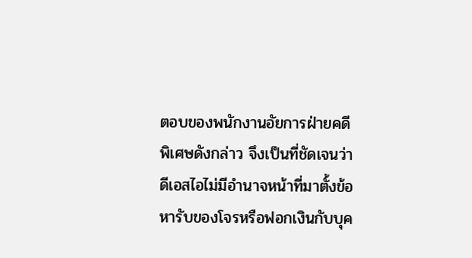ตอบของพนักงานอัยการฝ่ายคดีพิเศษดังกล่าว จึงเป็นที่ชัดเจนว่าดีเอสไอไม่มีอำนาจหน้าที่มาตั้งข้อหารับของโจรหรือฟอกเงินกับบุค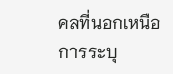คลที่นอกเหนือการระบุ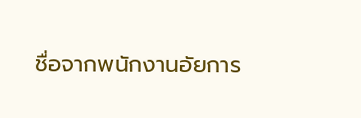ชื่อจากพนักงานอัยการ